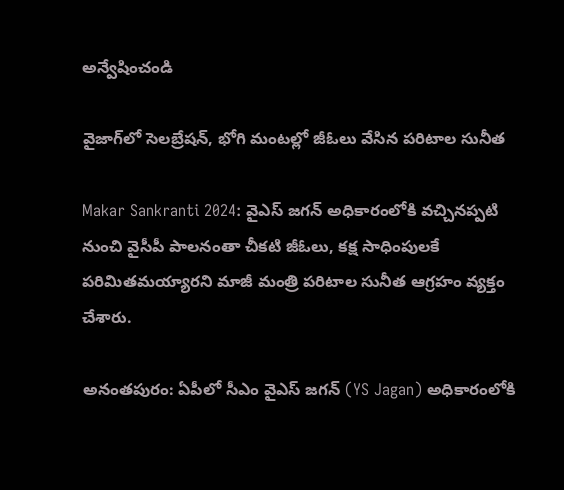అన్వేషించండి

వైజాగ్‌లో సెలబ్రేషన్, భోగి మంటల్లో జీఓలు వేసిన పరిటాల సునీత

Makar Sankranti 2024: వైఎస్ జగన్ అధికారంలోకి వచ్చినప్పటి నుంచి వైసీపీ పాలనంతా చీకటి జీఓలు, కక్ష సాధింపులకే పరిమితమయ్యారని మాజీ మంత్రి పరిటాల సునీత ఆగ్రహం వ్యక్తం చేశారు.

అనంతపురం: ఏపీలో సీఎం వైఎస్ జగన్ (YS Jagan) అధికారంలోకి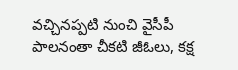వచ్చినప్పటి నుంచి వైసీపీ పాలనంతా చీకటి జీఓలు, కక్ష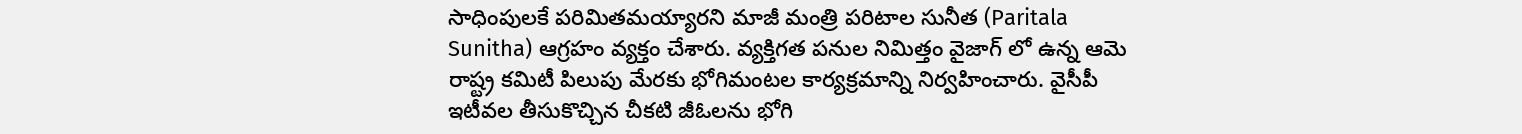సాధింపులకే పరిమితమయ్యారని మాజీ మంత్రి పరిటాల సునీత (Paritala Sunitha) ఆగ్రహం వ్యక్తం చేశారు. వ్యక్తిగత పనుల నిమిత్తం వైజాగ్ లో ఉన్న ఆమె రాష్ట్ర కమిటీ పిలుపు మేరకు భోగిమంటల కార్యక్రమాన్ని నిర్వహించారు. వైసీపీ ఇటీవల తీసుకొచ్చిన చీకటి జీఓలను భోగి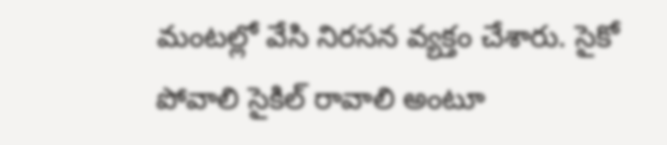మంటల్లో వేసి నిరసన వ్యక్తం చేశారు. సైకో పోవాలి సైకిల్ రావాలి అంటూ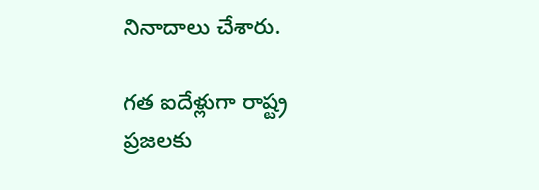నినాదాలు చేశారు.

గత ఐదేళ్లుగా రాష్ట్ర ప్రజలకు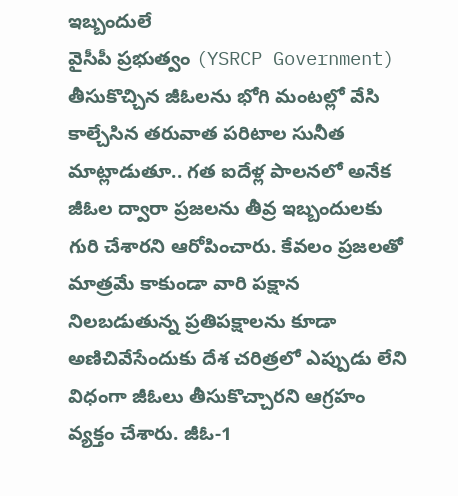ఇబ్బందులే
వైసీపీ ప్రభుత్వం (YSRCP Government) తీసుకొచ్చిన జీఓలను భోగి మంటల్లో వేసి కాల్చేసిన తరువాత పరిటాల సునీత మాట్లాడుతూ.. గత ఐదేళ్ల పాలనలో అనేక జీఓల ద్వారా ప్రజలను తీవ్ర ఇబ్బందులకు గురి చేశారని ఆరోపించారు. కేవలం ప్రజలతో మాత్రమే కాకుండా వారి పక్షాన నిలబడుతున్న ప్రతిపక్షాలను కూడా అణిచివేసేందుకు దేశ చరిత్రలో ఎప్పుడు లేని విధంగా జీఓలు తీసుకొచ్చారని ఆగ్రహం వ్యక్తం చేశారు. జీఓ-1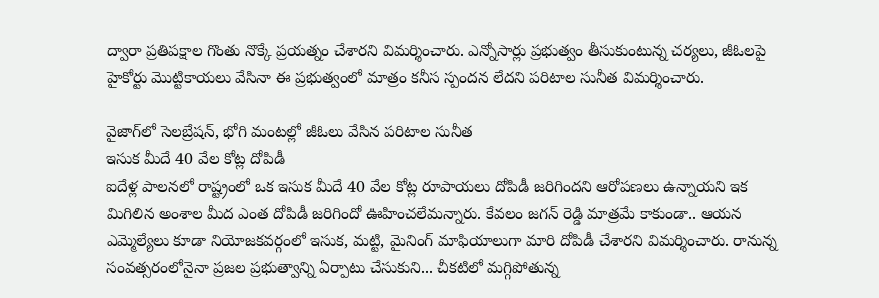ద్వారా ప్రతిపక్షాల గొంతు నొక్కే ప్రయత్నం చేశారని విమర్శించారు. ఎన్నోసార్లు ప్రభుత్వం తీసుకుంటున్న చర్యలు, జీఓలపై హైకోర్టు మొట్టికాయలు వేసినా ఈ ప్రభుత్వంలో మాత్రం కనీస స్పందన లేదని పరిటాల సునీత విమర్శించారు.

వైజాగ్‌లో సెలబ్రేషన్, భోగి మంటల్లో జీఓలు వేసిన పరిటాల సునీత
ఇసుక మీదే 40 వేల కోట్ల దోపిడీ
ఐదేళ్ల పాలనలో రాష్ట్రంలో ఒక ఇసుక మీదే 40 వేల కోట్ల రూపాయలు దోపిడీ జరిగిందని ఆరోపణలు ఉన్నాయని ఇక మిగిలిన అంశాల మీద ఎంత దోపిడీ జరిగిందో ఊహించలేమన్నారు. కేవలం జగన్ రెడ్డి మాత్రమే కాకుండా.. ఆయన ఎమ్మెల్యేలు కూడా నియోజకవర్గంలో ఇసుక, మట్టి, మైనింగ్ మాఫియాలుగా మారి దోపిడీ చేశారని విమర్శించారు. రానున్న సంవత్సరంలోనైనా ప్రజల ప్రభుత్వాన్ని ఏర్పాటు చేసుకుని... చీకటిలో మగ్గిపోతున్న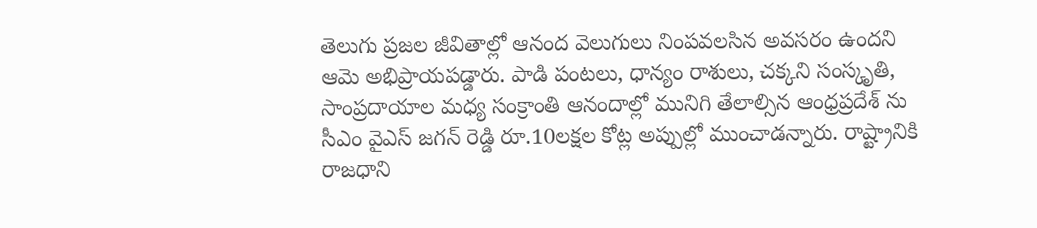తెలుగు ప్రజల జీవితాల్లో ఆనంద వెలుగులు నింపవలసిన అవసరం ఉందని ఆమె అభిప్రాయపడ్డారు. పాడి పంటలు, ధాన్యం రాశులు, చక్కని సంస్కృతి, సాంప్రదాయాల మధ్య సంక్రాంతి ఆనందాల్లో మునిగి తేలాల్సిన ఆంధ్రప్రదేశ్ ను సీఎం వైఎస్ జగన్ రెడ్డి రూ.10లక్షల కోట్ల అప్పుల్లో ముంచాడన్నారు. రాష్ట్రానికి రాజధాని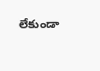లేకుండా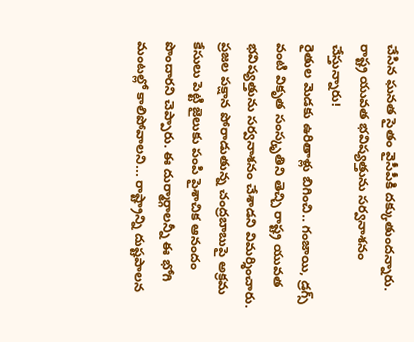చేసిన ఘనత సైతం వైసీపీకి దక్కుతుందన్నారు.
రాష్ట్ర యువత భవిష్యత్తును సర్వనాశనం చేస్తున్నారు!
రైతుల మెడకు ఉరితాళ్లు బిగించి.. గంజాయి, డ్రగ్స్ వంటి వికృత సంస్కృతిని తెచ్చి రాష్ట్ర యువత భవిష్యత్తును సర్వనాశనం చేశాడని విమర్శించారు. ప్రజల పక్షాన పోరాడుతున్న చంద్రబాబుపై అక్రమ కేసులు పెట్టి జైలుకు పంపి పైశాచిక ఆనందం పొందారని చెప్పారు. ఈ దుర్మార్గాలన్నీ ఈ భోగి మంటల్లో కాలిపోవాలని... రాష్ట్రాన్ని దుష్టపాలన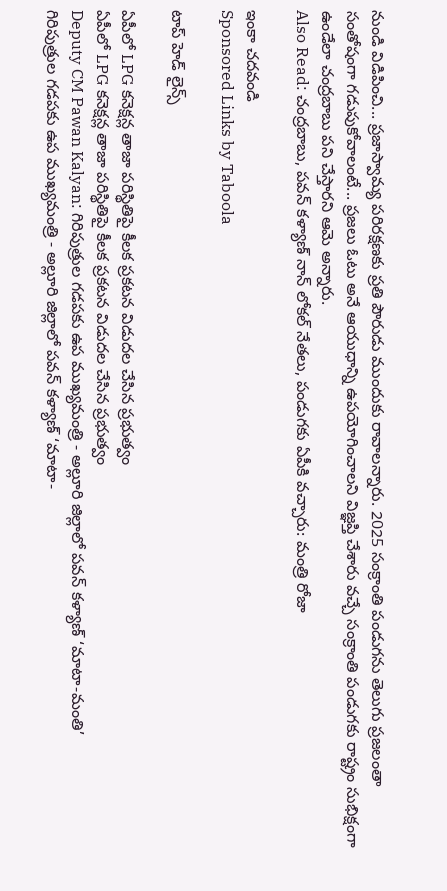నుండి విడిపించి... ప్రజాస్వామ్య పరిరక్షణకు ప్రతి పౌరుడు ముందుకు రావాలన్నారు. 2025 సంక్రాంతి పండుగను తెలుగు ప్రజలంతా సంతోషంగా గడుపుకోవాలంటే... ప్రజలు ఓటు అనే ఆయుధాన్ని ఉపయోగించాలని విజ్ఞప్తి చేశారు వచ్చే సంక్రాంతి పండుగకు రాష్ట్రం సుభిక్షంగా ఉండేలా చంద్రబాబు పని చేస్తారని ఆమె అన్నారు.
Also Read: చంద్రబాబు, పవన్ కళ్యాణ్ నాన్ లోకల్ నేతలు, పండుగకు ఏపీకి వచ్చారు: మంత్రి రోజా

ఇంకా చదవండి
Sponsored Links by Taboola

టాప్ హెడ్ లైన్స్

ఏపీలో LPG కనెక్షన్ల తాజా పరిస్థితిపై కీలక ప్రకటన విడుదల చేసిన ప్రభుత్వం
ఏపీలో LPG కనెక్షన్ల తాజా పరిస్థితిపై కీలక ప్రకటన విడుదల చేసిన ప్రభుత్వం
Deputy CM Pawan Kalyan: గిరిపుత్రుల గడపకు ఉప ముఖ్యమంత్రి - అల్లూరి జిల్లాలో పవన్ కళ్యాణ్ ‘మాటా-మంతి’
గిరిపుత్రుల గడపకు ఉప ముఖ్యమంత్రి - అల్లూరి జిల్లాలో పవన్ కళ్యాణ్ ‘మాటా-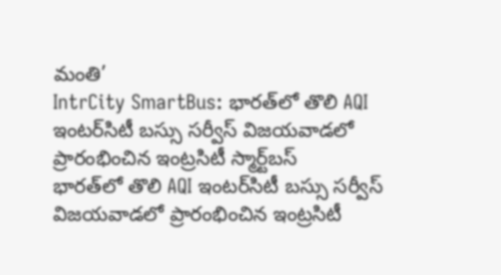మంతి’
IntrCity SmartBus: భారత్‌లో తొలి AQI ఇంటర్‌సిటీ బస్సు సర్వీస్ విజయవాడలో ప్రారంభించిన ఇంట్రసిటీ స్మార్ట్‌బస్
భారత్‌లో తొలి AQI ఇంటర్‌సిటీ బస్సు సర్వీస్ విజయవాడలో ప్రారంభించిన ఇంట్రసిటీ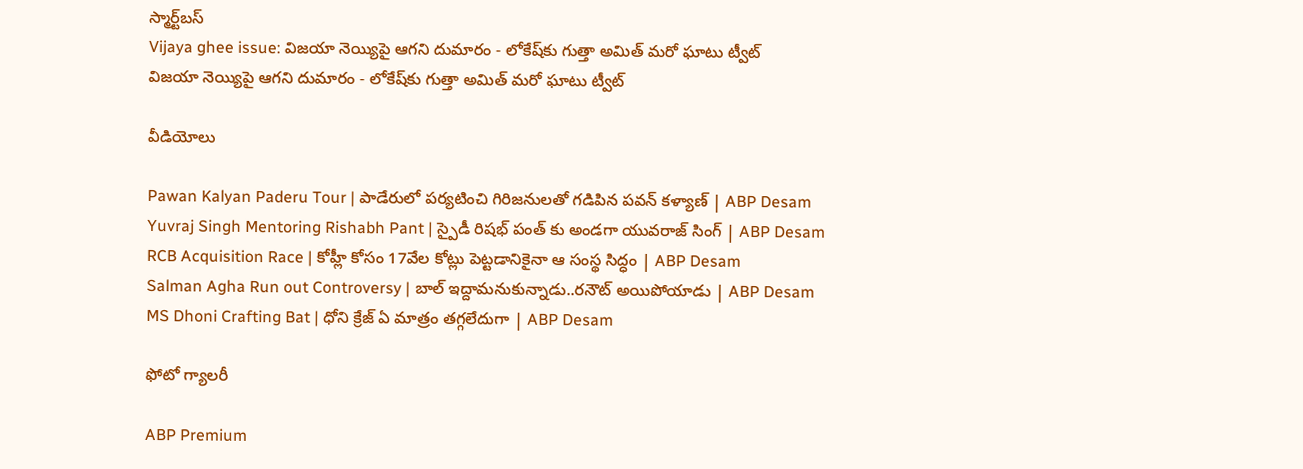స్మార్ట్‌బస్
Vijaya ghee issue: విజయా నెయ్యిపై ఆగని దుమారం - లోకేష్‌కు గుత్తా అమిత్ మరో ఘాటు ట్వీట్
విజయా నెయ్యిపై ఆగని దుమారం - లోకేష్‌కు గుత్తా అమిత్ మరో ఘాటు ట్వీట్

వీడియోలు

Pawan Kalyan Paderu Tour | పాడేరులో పర్యటించి గిరిజనులతో గడిపిన పవన్ కళ్యాణ్ | ABP Desam
Yuvraj Singh Mentoring Rishabh Pant | స్పైడీ రిషభ్ పంత్ కు అండగా యువరాజ్ సింగ్ | ABP Desam
RCB Acquisition Race | కోహ్లీ కోసం 17వేల కోట్లు పెట్టడానికైనా ఆ సంస్థ సిద్ధం | ABP Desam
Salman Agha Run out Controversy | బాల్ ఇద్దామనుకున్నాడు..రనౌట్ అయిపోయాడు | ABP Desam
MS Dhoni Crafting Bat | ధోని క్రేజ్ ఏ మాత్రం తగ్గలేదుగా | ABP Desam

ఫోటో గ్యాలరీ

ABP Premium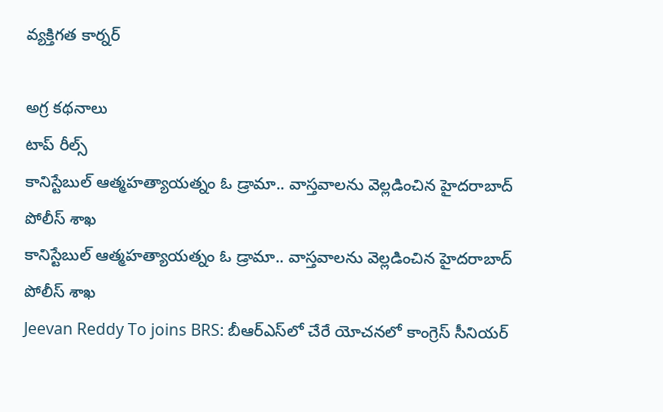వ్యక్తిగత కార్నర్

అగ్ర కథనాలు
టాప్ రీల్స్
కానిస్టేబుల్ ఆత్మహత్యాయత్నం ఓ డ్రామా.. వాస్తవాలను వెల్లడించిన హైదరాబాద్ పోలీస్ శాఖ
కానిస్టేబుల్ ఆత్మహత్యాయత్నం ఓ డ్రామా.. వాస్తవాలను వెల్లడించిన హైదరాబాద్ పోలీస్ శాఖ
Jeevan Reddy To joins BRS: బీఆర్ఎస్‌లో చేరే యోచనలో కాంగ్రెస్ సీనియర్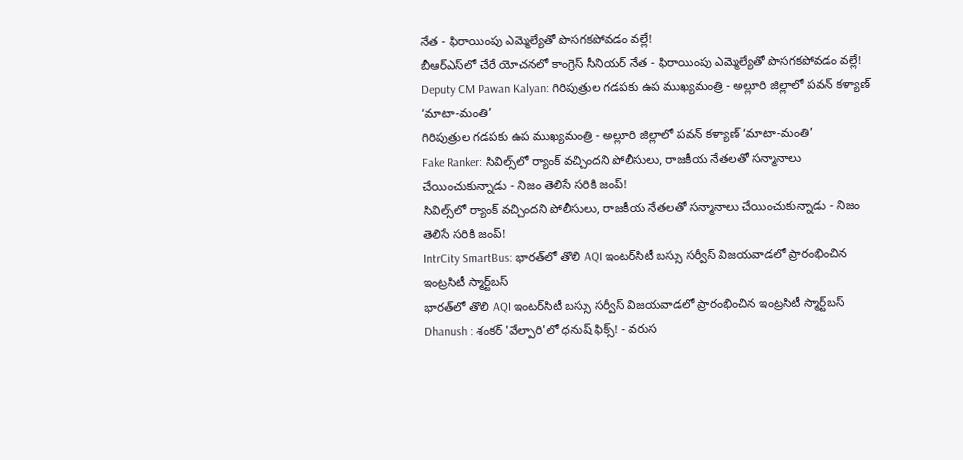నేత - ఫిరాయింపు ఎమ్మెల్యేతో పొసగకపోవడం వల్లే!
బీఆర్ఎస్‌లో చేరే యోచనలో కాంగ్రెస్ సీనియర్ నేత - ఫిరాయింపు ఎమ్మెల్యేతో పొసగకపోవడం వల్లే!
Deputy CM Pawan Kalyan: గిరిపుత్రుల గడపకు ఉప ముఖ్యమంత్రి - అల్లూరి జిల్లాలో పవన్ కళ్యాణ్ ‘మాటా-మంతి’
గిరిపుత్రుల గడపకు ఉప ముఖ్యమంత్రి - అల్లూరి జిల్లాలో పవన్ కళ్యాణ్ ‘మాటా-మంతి’
Fake Ranker: సివిల్స్‌లో ర్యాంక్ వచ్చిందని పోలీసులు, రాజకీయ నేతలతో సన్మానాలు చేయించుకున్నాడు - నిజం తెలిసే సరికి జంప్!
సివిల్స్‌లో ర్యాంక్ వచ్చిందని పోలీసులు, రాజకీయ నేతలతో సన్మానాలు చేయించుకున్నాడు - నిజం తెలిసే సరికి జంప్!
IntrCity SmartBus: భారత్‌లో తొలి AQI ఇంటర్‌సిటీ బస్సు సర్వీస్ విజయవాడలో ప్రారంభించిన ఇంట్రసిటీ స్మార్ట్‌బస్
భారత్‌లో తొలి AQI ఇంటర్‌సిటీ బస్సు సర్వీస్ విజయవాడలో ప్రారంభించిన ఇంట్రసిటీ స్మార్ట్‌బస్
Dhanush : శంకర్ 'వేల్పారి'లో ధనుష్ ఫిక్స్! - వరుస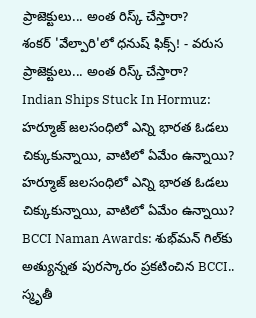ప్రాజెక్టులు... అంత రిస్క్ చేస్తారా?
శంకర్ 'వేల్పారి'లో ధనుష్ ఫిక్స్! - వరుస ప్రాజెక్టులు... అంత రిస్క్ చేస్తారా?
Indian Ships Stuck In Hormuz: హర్మూజ్ జలసంధిలో ఎన్ని భారత ఓడలు చిక్కుకున్నాయి, వాటిలో ఏమేం ఉన్నాయి?
హర్మూజ్ జలసంధిలో ఎన్ని భారత ఓడలు చిక్కుకున్నాయి, వాటిలో ఏమేం ఉన్నాయి?
BCCI Naman Awards: శుభ్‌మన్ గిల్‌కు అత్యున్నత పురస్కారం ప్రకటించిన BCCI.. స్మృతీ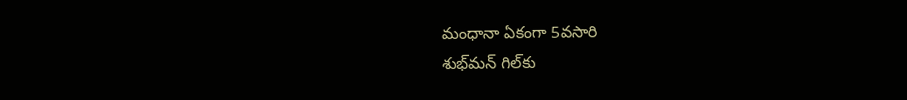మంధానా ఏకంగా 5వసారి
శుభ్‌మన్ గిల్‌కు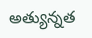అత్యున్నత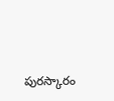పురస్కారం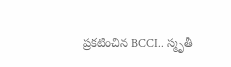ప్రకటించిన BCCI.. స్మృతీ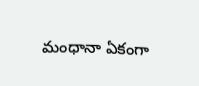మంధానా ఏకంగా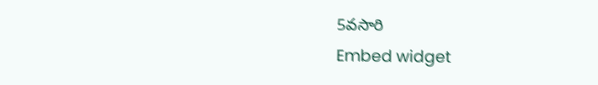5వసారి
Embed widget